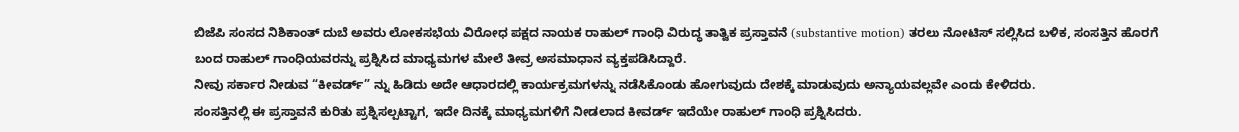ಬಿಜೆಪಿ ಸಂಸದ ನಿಶಿಕಾಂತ್ ದುಬೆ ಅವರು ಲೋಕಸಭೆಯ ವಿರೋಧ ಪಕ್ಷದ ನಾಯಕ ರಾಹುಲ್ ಗಾಂಧಿ ವಿರುದ್ಧ ತಾತ್ವಿಕ ಪ್ರಸ್ತಾವನೆ (substantive motion) ತರಲು ನೋಟಿಸ್ ಸಲ್ಲಿಸಿದ ಬಳಿಕ, ಸಂಸತ್ತಿನ ಹೊರಗೆ ಬಂದ ರಾಹುಲ್ ಗಾಂಧಿಯವರನ್ನು ಪ್ರಶ್ನಿಸಿದ ಮಾಧ್ಯಮಗಳ ಮೇಲೆ ತೀವ್ರ ಅಸಮಾಧಾನ ವ್ಯಕ್ತಪಡಿಸಿದ್ದಾರೆ.
ನೀವು ಸರ್ಕಾರ ನೀಡುವ “ಕೀವರ್ಡ್” ನ್ನು ಹಿಡಿದು ಅದೇ ಆಧಾರದಲ್ಲಿ ಕಾರ್ಯಕ್ರಮಗಳನ್ನು ನಡೆಸಿಕೊಂಡು ಹೋಗುವುದು ದೇಶಕ್ಕೆ ಮಾಡುವುದು ಅನ್ಯಾಯವಲ್ಲವೇ ಎಂದು ಕೇಳಿದರು.
ಸಂಸತ್ತಿನಲ್ಲಿ ಈ ಪ್ರಸ್ತಾವನೆ ಕುರಿತು ಪ್ರಶ್ನಿಸಲ್ಪಟ್ಟಾಗ, ಇದೇ ದಿನಕ್ಕೆ ಮಾಧ್ಯಮಗಳಿಗೆ ನೀಡಲಾದ ಕೀವರ್ಡ್ ಇದೆಯೇ ರಾಹುಲ್ ಗಾಂಧಿ ಪ್ರಶ್ನಿಸಿದರು.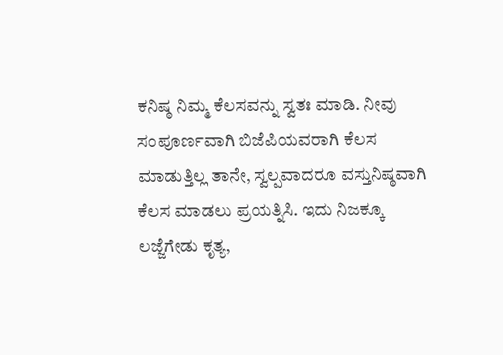ಕನಿಷ್ಠ ನಿಮ್ಮ ಕೆಲಸವನ್ನು ಸ್ವತಃ ಮಾಡಿ. ನೀವು ಸಂಪೂರ್ಣವಾಗಿ ಬಿಜೆಪಿಯವರಾಗಿ ಕೆಲಸ ಮಾಡುತ್ತಿಲ್ಲ ತಾನೇ, ಸ್ವಲ್ಪವಾದರೂ ವಸ್ತುನಿಷ್ಠವಾಗಿ ಕೆಲಸ ಮಾಡಲು ಪ್ರಯತ್ನಿಸಿ. ಇದು ನಿಜಕ್ಕೂ ಲಜ್ಜೆಗೇಡು ಕೃತ್ಯ,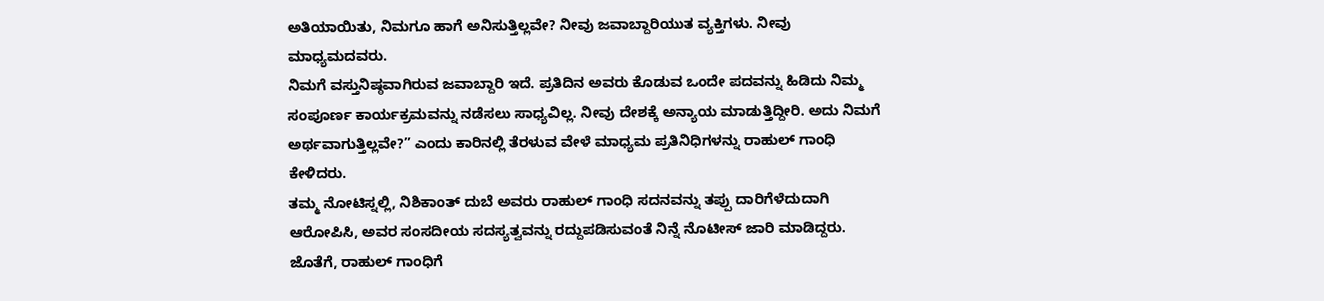ಅತಿಯಾಯಿತು, ನಿಮಗೂ ಹಾಗೆ ಅನಿಸುತ್ತಿಲ್ಲವೇ? ನೀವು ಜವಾಬ್ದಾರಿಯುತ ವ್ಯಕ್ತಿಗಳು. ನೀವು ಮಾಧ್ಯಮದವರು.
ನಿಮಗೆ ವಸ್ತುನಿಷ್ಠವಾಗಿರುವ ಜವಾಬ್ದಾರಿ ಇದೆ. ಪ್ರತಿದಿನ ಅವರು ಕೊಡುವ ಒಂದೇ ಪದವನ್ನು ಹಿಡಿದು ನಿಮ್ಮ ಸಂಪೂರ್ಣ ಕಾರ್ಯಕ್ರಮವನ್ನು ನಡೆಸಲು ಸಾಧ್ಯವಿಲ್ಲ. ನೀವು ದೇಶಕ್ಕೆ ಅನ್ಯಾಯ ಮಾಡುತ್ತಿದ್ದೀರಿ. ಅದು ನಿಮಗೆ ಅರ್ಥವಾಗುತ್ತಿಲ್ಲವೇ?” ಎಂದು ಕಾರಿನಲ್ಲಿ ತೆರಳುವ ವೇಳೆ ಮಾಧ್ಯಮ ಪ್ರತಿನಿಧಿಗಳನ್ನು ರಾಹುಲ್ ಗಾಂಧಿ ಕೇಳಿದರು.
ತಮ್ಮ ನೋಟಿಸ್ನಲ್ಲಿ, ನಿಶಿಕಾಂತ್ ದುಬೆ ಅವರು ರಾಹುಲ್ ಗಾಂಧಿ ಸದನವನ್ನು ತಪ್ಪು ದಾರಿಗೆಳೆದುದಾಗಿ ಆರೋಪಿಸಿ, ಅವರ ಸಂಸದೀಯ ಸದಸ್ಯತ್ವವನ್ನು ರದ್ದುಪಡಿಸುವಂತೆ ನಿನ್ನೆ ನೊಟೀಸ್ ಜಾರಿ ಮಾಡಿದ್ದರು. ಜೊತೆಗೆ, ರಾಹುಲ್ ಗಾಂಧಿಗೆ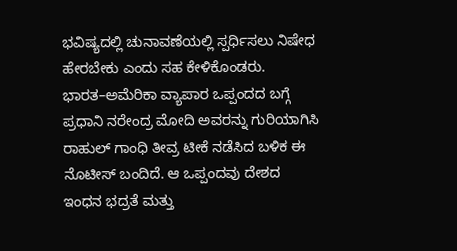ಭವಿಷ್ಯದಲ್ಲಿ ಚುನಾವಣೆಯಲ್ಲಿ ಸ್ಪರ್ಧಿಸಲು ನಿಷೇಧ ಹೇರಬೇಕು ಎಂದು ಸಹ ಕೇಳಿಕೊಂಡರು.
ಭಾರತ–ಅಮೆರಿಕಾ ವ್ಯಾಪಾರ ಒಪ್ಪಂದದ ಬಗ್ಗೆ ಪ್ರಧಾನಿ ನರೇಂದ್ರ ಮೋದಿ ಅವರನ್ನು ಗುರಿಯಾಗಿಸಿ ರಾಹುಲ್ ಗಾಂಧಿ ತೀವ್ರ ಟೀಕೆ ನಡೆಸಿದ ಬಳಿಕ ಈ ನೊಟೀಸ್ ಬಂದಿದೆ. ಆ ಒಪ್ಪಂದವು ದೇಶದ ಇಂಧನ ಭದ್ರತೆ ಮತ್ತು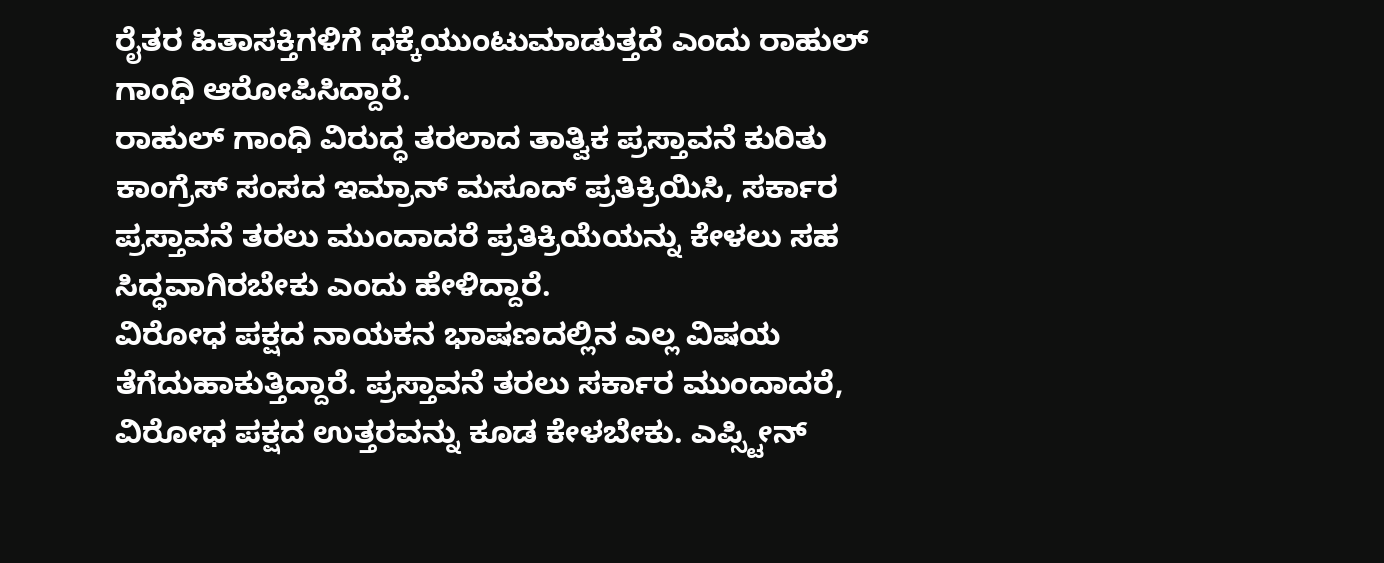ರೈತರ ಹಿತಾಸಕ್ತಿಗಳಿಗೆ ಧಕ್ಕೆಯುಂಟುಮಾಡುತ್ತದೆ ಎಂದು ರಾಹುಲ್ ಗಾಂಧಿ ಆರೋಪಿಸಿದ್ದಾರೆ.
ರಾಹುಲ್ ಗಾಂಧಿ ವಿರುದ್ಧ ತರಲಾದ ತಾತ್ವಿಕ ಪ್ರಸ್ತಾವನೆ ಕುರಿತು ಕಾಂಗ್ರೆಸ್ ಸಂಸದ ಇಮ್ರಾನ್ ಮಸೂದ್ ಪ್ರತಿಕ್ರಿಯಿಸಿ, ಸರ್ಕಾರ ಪ್ರಸ್ತಾವನೆ ತರಲು ಮುಂದಾದರೆ ಪ್ರತಿಕ್ರಿಯೆಯನ್ನು ಕೇಳಲು ಸಹ ಸಿದ್ಧವಾಗಿರಬೇಕು ಎಂದು ಹೇಳಿದ್ದಾರೆ.
ವಿರೋಧ ಪಕ್ಷದ ನಾಯಕನ ಭಾಷಣದಲ್ಲಿನ ಎಲ್ಲ ವಿಷಯ ತೆಗೆದುಹಾಕುತ್ತಿದ್ದಾರೆ. ಪ್ರಸ್ತಾವನೆ ತರಲು ಸರ್ಕಾರ ಮುಂದಾದರೆ, ವಿರೋಧ ಪಕ್ಷದ ಉತ್ತರವನ್ನು ಕೂಡ ಕೇಳಬೇಕು. ಎಪ್ಸ್ಟೀನ್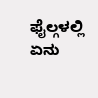ಫೈಲ್ಗಳಲ್ಲಿ ಏನು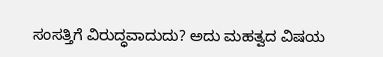ಸಂಸತ್ತಿಗೆ ವಿರುದ್ಧವಾದುದು? ಅದು ಮಹತ್ವದ ವಿಷಯ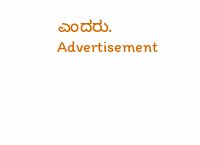ಎಂದರು.
Advertisement